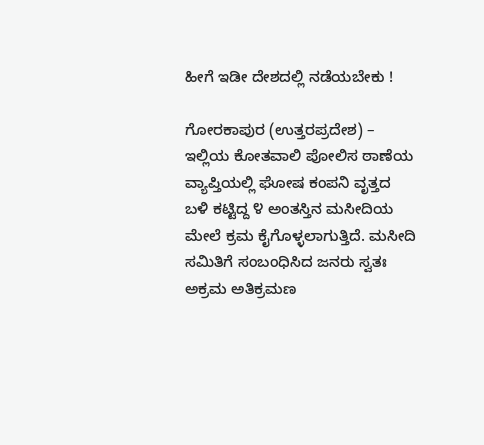ಹೀಗೆ ಇಡೀ ದೇಶದಲ್ಲಿ ನಡೆಯಬೇಕು !

ಗೋರಕಾಪುರ (ಉತ್ತರಪ್ರದೇಶ) – ಇಲ್ಲಿಯ ಕೋತವಾಲಿ ಪೋಲಿಸ ಠಾಣೆಯ ವ್ಯಾಪ್ತಿಯಲ್ಲಿ ಘೋಷ ಕಂಪನಿ ವೃತ್ತದ ಬಳಿ ಕಟ್ಟಿದ್ದ ೪ ಅಂತಸ್ತಿನ ಮಸೀದಿಯ ಮೇಲೆ ಕ್ರಮ ಕೈಗೊಳ್ಳಲಾಗುತ್ತಿದೆ. ಮಸೀದಿ ಸಮಿತಿಗೆ ಸಂಬಂಧಿಸಿದ ಜನರು ಸ್ವತಃ ಅಕ್ರಮ ಅತಿಕ್ರಮಣ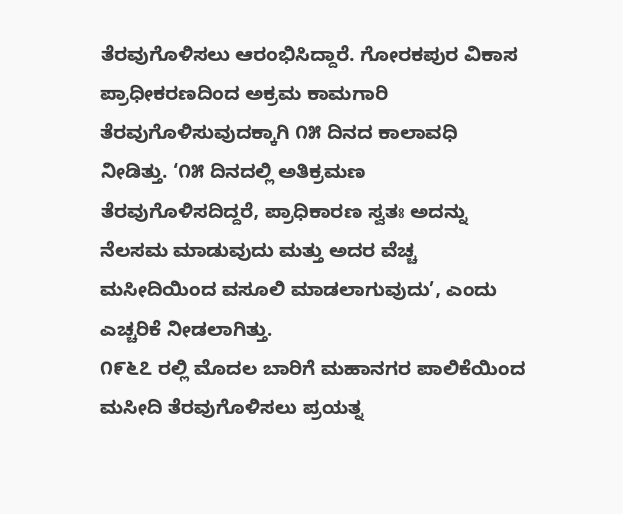ತೆರವುಗೊಳಿಸಲು ಆರಂಭಿಸಿದ್ದಾರೆ. ಗೋರಕಪುರ ವಿಕಾಸ ಪ್ರಾಧೀಕರಣದಿಂದ ಅಕ್ರಮ ಕಾಮಗಾರಿ ತೆರವುಗೊಳಿಸುವುದಕ್ಕಾಗಿ ೧೫ ದಿನದ ಕಾಲಾವಧಿ ನೀಡಿತ್ತು. ‘೧೫ ದಿನದಲ್ಲಿ ಅತಿಕ್ರಮಣ ತೆರವುಗೊಳಿಸದಿದ್ದರೆ, ಪ್ರಾಧಿಕಾರಣ ಸ್ವತಃ ಅದನ್ನು ನೆಲಸಮ ಮಾಡುವುದು ಮತ್ತು ಅದರ ವೆಚ್ಚ ಮಸೀದಿಯಿಂದ ವಸೂಲಿ ಮಾಡಲಾಗುವುದು’, ಎಂದು ಎಚ್ಚರಿಕೆ ನೀಡಲಾಗಿತ್ತು.
೧೯೬೭ ರಲ್ಲಿ ಮೊದಲ ಬಾರಿಗೆ ಮಹಾನಗರ ಪಾಲಿಕೆಯಿಂದ ಮಸೀದಿ ತೆರವುಗೊಳಿಸಲು ಪ್ರಯತ್ನ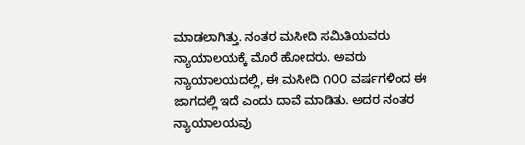ಮಾಡಲಾಗಿತ್ತು. ನಂತರ ಮಸೀದಿ ಸಮಿತಿಯವರು ನ್ಯಾಯಾಲಯಕ್ಕೆ ಮೊರೆ ಹೋದರು. ಅವರು ನ್ಯಾಯಾಲಯದಲ್ಲಿ, ಈ ಮಸೀದಿ ೧೦೦ ವರ್ಷಗಳಿಂದ ಈ ಜಾಗದಲ್ಲಿ ಇದೆ ಎಂದು ದಾವೆ ಮಾಡಿತು. ಅದರ ನಂತರ ನ್ಯಾಯಾಲಯವು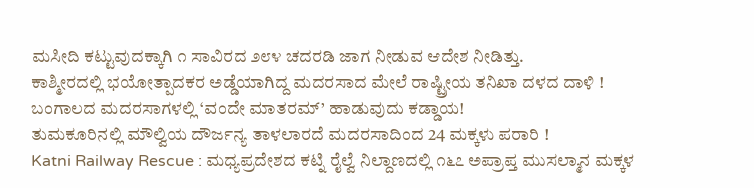ಮಸೀದಿ ಕಟ್ಟುವುದಕ್ಕಾಗಿ ೧ ಸಾವಿರದ ೨೮೪ ಚದರಡಿ ಜಾಗ ನೀಡುವ ಆದೇಶ ನೀಡಿತ್ತು.
ಕಾಶ್ಮೀರದಲ್ಲಿ ಭಯೋತ್ಪಾದಕರ ಅಡ್ಡೆಯಾಗಿದ್ದ ಮದರಸಾದ ಮೇಲೆ ರಾಷ್ಟ್ರೀಯ ತನಿಖಾ ದಳದ ದಾಳಿ !
ಬಂಗಾಲದ ಮದರಸಾಗಳಲ್ಲಿ ‘ವಂದೇ ಮಾತರಮ್’ ಹಾಡುವುದು ಕಡ್ಡಾಯ!
ತುಮಕೂರಿನಲ್ಲಿ ಮೌಲ್ವಿಯ ದೌರ್ಜನ್ಯ ತಾಳಲಾರದೆ ಮದರಸಾದಿಂದ 24 ಮಕ್ಕಳು ಪರಾರಿ !
Katni Railway Rescue : ಮಧ್ಯಪ್ರದೇಶದ ಕಟ್ನಿ ರೈಲ್ವೆ ನಿಲ್ದಾಣದಲ್ಲಿ ೧೬೭ ಅಪ್ರಾಪ್ತ ಮುಸಲ್ಮಾನ ಮಕ್ಕಳ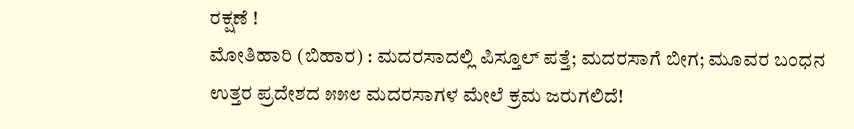ರಕ್ಷಣೆ !
ಮೋತಿಹಾರಿ (ಬಿಹಾರ) : ಮದರಸಾದಲ್ಲಿ ಪಿಸ್ತೂಲ್ ಪತ್ತೆ; ಮದರಸಾಗೆ ಬೀಗ; ಮೂವರ ಬಂಧನ
ಉತ್ತರ ಪ್ರದೇಶದ ೫೫೮ ಮದರಸಾಗಳ ಮೇಲೆ ಕ್ರಮ ಜರುಗಲಿದೆ!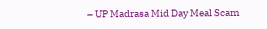– UP Madrasa Mid Day Meal Scam